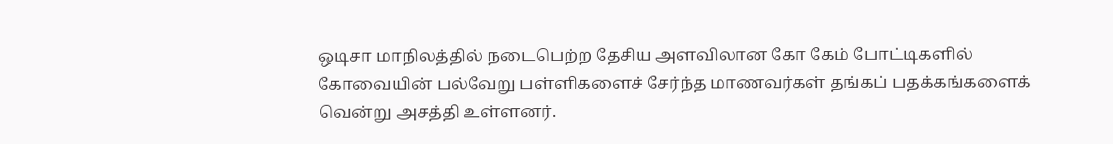ஒடிசா மாநிலத்தில் நடைபெற்ற தேசிய அளவிலான கோ கேம் போட்டிகளில் கோவையின் பல்வேறு பள்ளிகளைச் சேர்ந்த மாணவர்கள் தங்கப் பதக்கங்களைக் வென்று அசத்தி உள்ளனர்.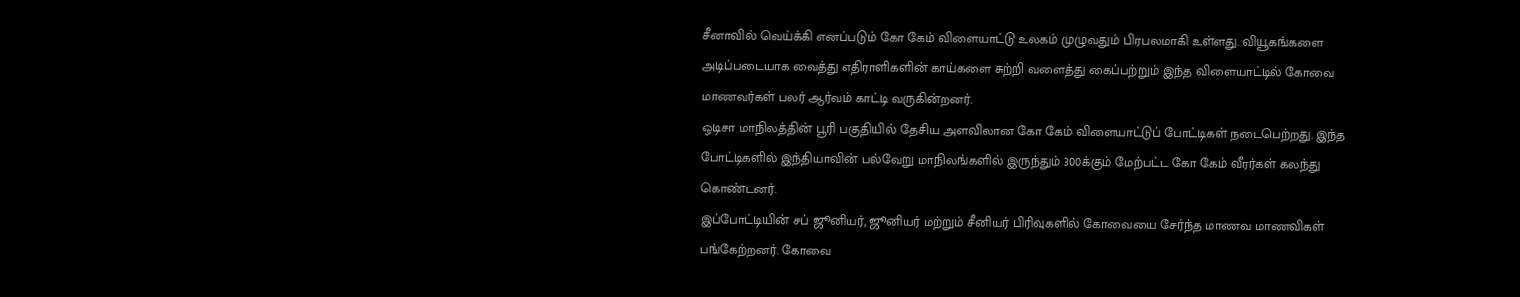சீனாவில் வெய்க்கி எனப்படும் கோ கேம் விளையாட்டு உலகம் முழுவதும் பிரபலமாகி உள்ளது. வியூகங்களை அடிப்படையாக வைத்து எதிராளிகளின் காய்களை சுற்றி வளைத்து கைப்பற்றும் இந்த விளையாட்டில் கோவை மாணவர்கள் பலர் ஆர்வம் காட்டி வருகின்றனர்.
ஒடிசா மாநிலத்தின் பூரி பகுதியில் தேசிய அளவிலான கோ கேம் விளையாட்டுப் போட்டிகள் நடைபெற்றது. இந்த போட்டிகளில் இந்தியாவின் பல்வேறு மாநிலங்களில் இருந்தும் 300க்கும் மேற்பட்ட கோ கேம் வீரர்கள் கலந்து கொண்டனர்.
இப்போட்டியின் சப் ஜூனியர், ஜூனியர் மற்றும் சீனியர் பிரிவுகளில் கோவையை சேர்ந்த மாணவ மாணவிகள் பங்கேற்றனர். கோவை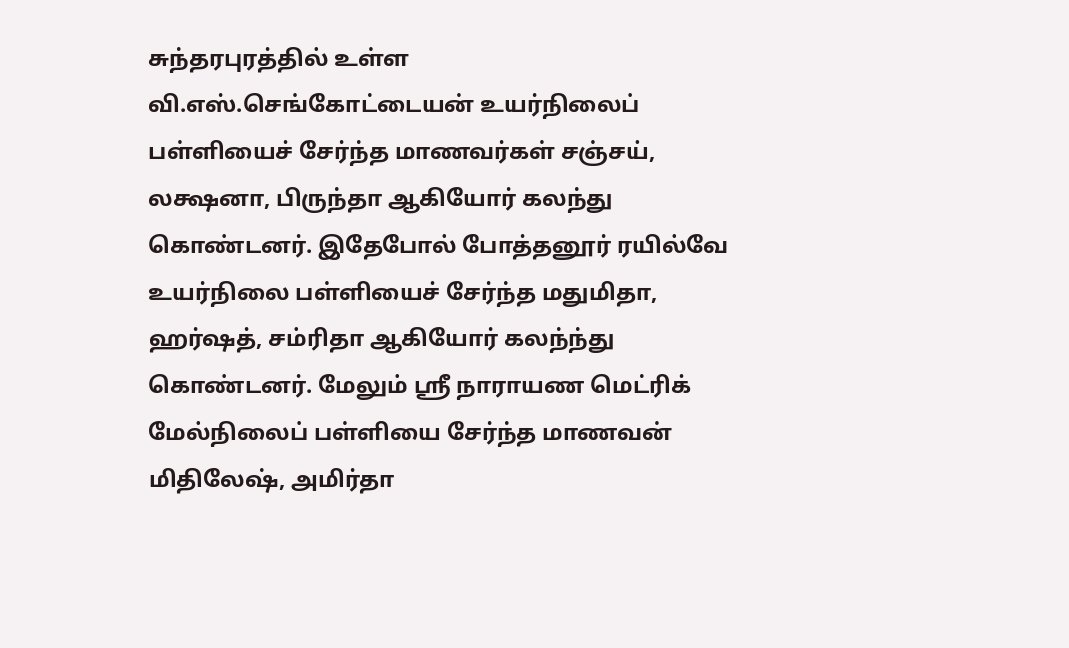சுந்தரபுரத்தில் உள்ள வி.எஸ்.செங்கோட்டையன் உயர்நிலைப் பள்ளியைச் சேர்ந்த மாணவர்கள் சஞ்சய், லக்ஷனா, பிருந்தா ஆகியோர் கலந்து கொண்டனர். இதேபோல் போத்தனூர் ரயில்வே உயர்நிலை பள்ளியைச் சேர்ந்த மதுமிதா, ஹர்ஷத், சம்ரிதா ஆகியோர் கலந்ந்து கொண்டனர். மேலும் ஸ்ரீ நாராயண மெட்ரிக் மேல்நிலைப் பள்ளியை சேர்ந்த மாணவன் மிதிலேஷ், அமிர்தா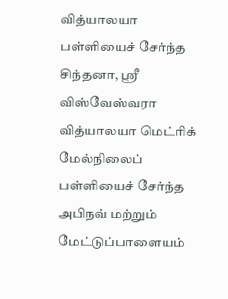வித்யாலயா பள்ளியைச் சேர்ந்த சிந்தனா, ஸ்ரீ விஸ்வேஸ்வரா வித்யாலயா மெட்ரிக் மேல்நிலைப் பள்ளியைச் சேர்ந்த அபிநவ் மற்றும் மேட்டுப்பாளையம்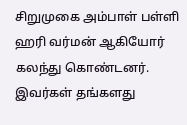சிறுமுகை அம்பாள் பள்ளி ஹரி வர்மன் ஆகியோர் கலந்து கொண்டனர்.
இவர்கள் தங்களது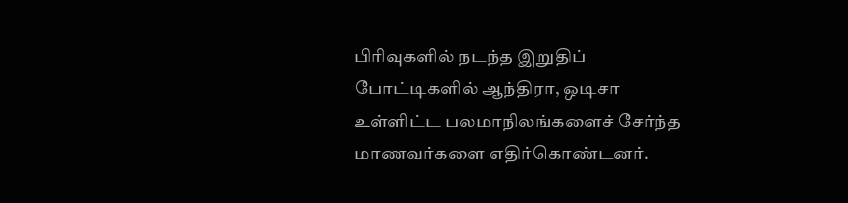பிரிவுகளில் நடந்த இறுதிப் போட்டிகளில் ஆந்திரா, ஒடிசா உள்ளிட்ட பலமாநிலங்களைச் சேர்ந்த மாணவர்களை எதிர்கொண்டனர்.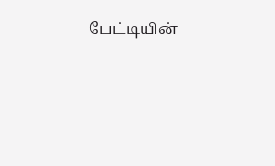பேட்டியின்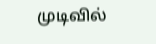முடிவில்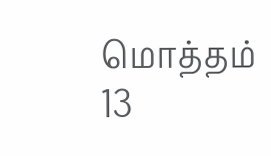மொத்தம் 13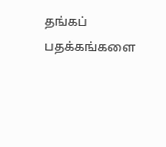தங்கப் பதக்கங்களை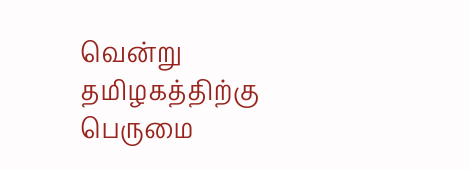வென்று தமிழகத்திற்கு பெருமை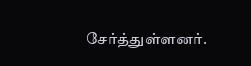சேர்த்துள்ளனர்.